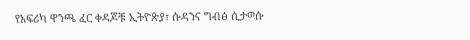የአፍሪካ ዋንጫ ፈር ቀዳጆቹ ኢትዮጵያ፣ ሱዳንና ግብፅ ሲታወሱ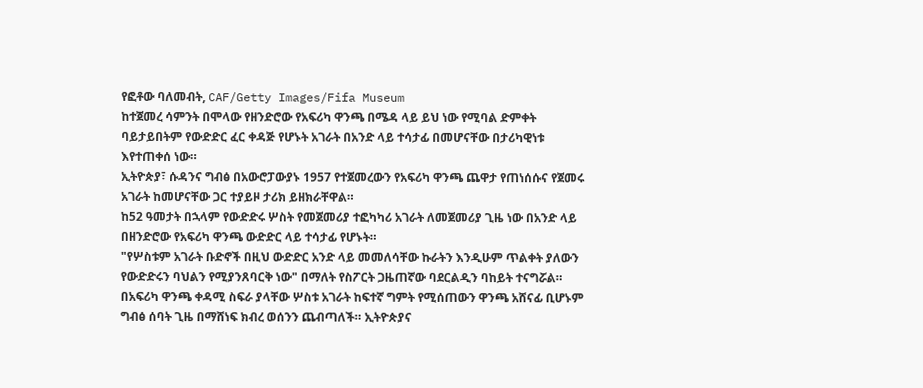የፎቶው ባለመብት, CAF/Getty Images/Fifa Museum
ከተጀመረ ሳምንት በሞላው የዘንድሮው የአፍሪካ ዋንጫ በሜዳ ላይ ይህ ነው የሚባል ድምቀት ባይታይበትም የውድድር ፈር ቀዳጅ የሆኑት አገራት በአንድ ላይ ተሳታፊ በመሆናቸው በታሪካዊነቱ እየተጠቀሰ ነው።
ኢትዮጵያ፣ ሱዳንና ግብፅ በአውሮፓውያኑ 1957 የተጀመረውን የአፍሪካ ዋንጫ ጨዋታ የጠነሰሱና የጀመሩ አገራት ከመሆናቸው ጋር ተያይዞ ታሪክ ይዘክራቸዋል።
ከ52 ዓመታት በኋላም የውድድሩ ሦስት የመጀመሪያ ተፎካካሪ አገራት ለመጀመሪያ ጊዜ ነው በአንድ ላይ በዘንድሮው የአፍሪካ ዋንጫ ውድድር ላይ ተሳታፊ የሆኑት።
"የሦስቱም አገራት ቡድኖች በዚህ ውድድር አንድ ላይ መመለሳቸው ኩራትን እንዲሁም ጥልቀት ያለውን የውድድሩን ባህልን የሚያንጸባርቅ ነው" በማለት የስፖርት ጋዜጠኛው ባደርልዲን ባከይት ተናግሯል።
በአፍሪካ ዋንጫ ቀዳሚ ስፍራ ያላቸው ሦስቱ አገራት ከፍተኛ ግምት የሚሰጠውን ዋንጫ አሸናፊ ቢሆኑም ግብፅ ሰባት ጊዜ በማሸነፍ ክብረ ወሰንን ጨብጣለች። ኢትዮጵያና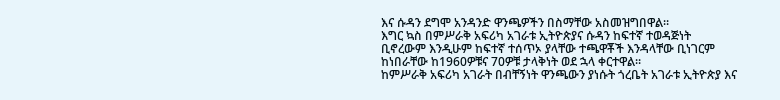እና ሱዳን ደግሞ አንዳንድ ዋንጫዎችን በስማቸው አስመዝግበዋል።
እግር ኳስ በምሥራቅ አፍሪካ አገራቱ ኢትዮጵያና ሱዳን ከፍተኛ ተወዳጅነት ቢኖረውም እንዲሁም ከፍተኛ ተሰጥኦ ያላቸው ተጫዋቾች እንዳላቸው ቢነገርም ከነበራቸው ከ1960ዎቹና 70ዎቹ ታላቅነት ወደ ኋላ ቀርተዋል።
ከምሥራቅ አፍሪካ አገራት በብቸኝነት ዋንጫውን ያነሱት ጎረቤት አገራቱ ኢትዮጵያ እና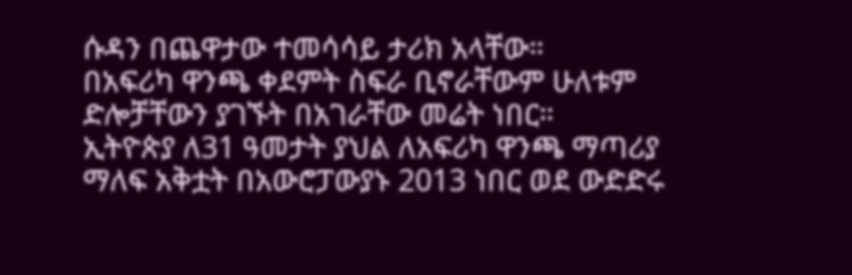ሱዳን በጨዋታው ተመሳሳይ ታሪክ አላቸው።
በአፍሪካ ዋንጫ ቀደምት ስፍራ ቢኖራቸውም ሁለቱም ድሎቻቸውን ያገኙት በአገራቸው መሬት ነበር።
ኢትዮጵያ ለ31 ዓመታት ያህል ለአፍሪካ ዋንጫ ማጣሪያ ማለፍ አቅቷት በአውሮፓውያኑ 2013 ነበር ወደ ውድድሩ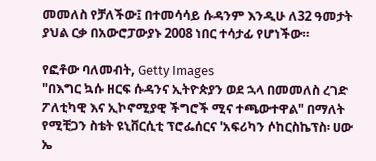መመለስ የቻለችው፤ በተመሳሳይ ሱዳንም እንዲሁ ለ32 ዓመታት ያህል ርቃ በአውሮፓውያኑ 2008 ነበር ተሳታፊ የሆነችው።

የፎቶው ባለመብት, Getty Images
"በእግር ኳሱ ዘርፍ ሱዳንና ኢትዮጵያን ወደ ኋላ በመመለስ ረገድ ፖለቲካዊ እና ኢኮኖሚያዊ ችግሮች ሚና ተጫውተዋል" በማለት የሚቺጋን ስቴት ዩኒቨርሲቲ ፕሮፌሰርና 'አፍሪካን ሶከርስኬፕስ፡ ሀው ኤ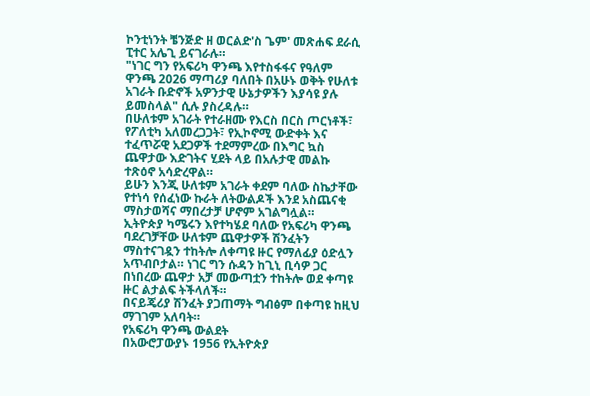ኮንቲነንት ቼንጅድ ዘ ወርልድ'ስ ጌም' መጽሐፍ ደራሲ ፒተር አሌጊ ይናገራሉ።
"ነገር ግን የአፍሪካ ዋንጫ እየተስፋፋና የዓለም ዋንጫ 2026 ማጣሪያ ባለበት በአሁኑ ወቅት የሁለቱ አገራት ቡድኖች አዎንታዊ ሁኔታዎችን እያሳዩ ያሉ ይመስላል" ሲሉ ያስረዳሉ።
በሁለቱም አገራት የተራዘሙ የእርስ በርስ ጦርነቶች፣ የፖለቲካ አለመረጋጋት፣ የኢኮኖሚ ውድቀት እና ተፈጥሯዊ አደጋዎች ተደማምረው በእግር ኳስ ጨዋታው እድገትና ሂደት ላይ በአሉታዊ መልኩ ተጽዕኖ አሳድረዋል።
ይሁን እንጂ ሁለቱም አገራት ቀደም ባለው ስኬታቸው የተነሳ የሰፈነው ኩራት ለትውልዶች እንደ አስጨናቂ ማስታወሻና ማበረታቻ ሆኖም አገልግሏል።
ኢትዮጵያ ካሜሩን እየተካሄደ ባለው የአፍሪካ ዋንጫ ባደረገቻቸው ሁለቱም ጨዋታዎች ሽንፈትን ማስተናገዷን ተከትሎ ለቀጣዩ ዙር የማለፊያ ዕድሏን አጥብቦታል። ነገር ግን ሱዳን ከጊኒ ቢሳዎ ጋር በነበረው ጨዋታ አቻ መውጣቷን ተከትሎ ወደ ቀጣዩ ዙር ልታልፍ ትችላለች።
በናይጄሪያ ሽንፈት ያጋጠማት ግብፅም በቀጣዩ ከዚህ ማገገም አለባት።
የአፍሪካ ዋንጫ ውልደት
በአውሮፓውያኑ 1956 የኢትዮጵያ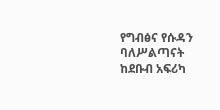የግብፅና የሱዳን ባለሥልጣናት ከደቡብ አፍሪካ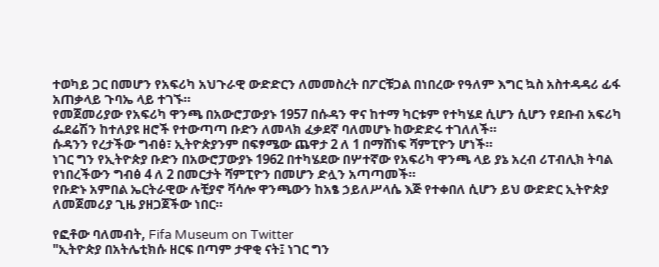ተወካይ ጋር በመሆን የአፍሪካ አህጉራዊ ውድድርን ለመመስረት በፖርቹጋል በነበረው የዓለም እግር ኳስ አስተዳዳሪ ፊፋ አጠቃላይ ጉባኤ ላይ ተገኙ።
የመጀመሪያው የአፍሪካ ዋንጫ በአውሮፓውያኑ 1957 በሱዳን ዋና ከተማ ካርቱም የተካሄደ ሲሆን ሲሆን የደቡብ አፍሪካ ፌደሬሽን ከተለያዩ ዘሮች የተውጣጣ ቡድን ለመላክ ፈቃደኛ ባለመሆኑ ከውድድሩ ተገለለች።
ሱዳንን የረታችው ግብፅ፣ ኢትዮጵያንም በፍፃሜው ጨዋታ 2 ለ 1 በማሸነፍ ሻምፒዮን ሆነች።
ነገር ግን የኢትዮጵያ ቡድን በአውሮፓውያኑ 1962 በተካሄደው በሦተኛው የአፍሪካ ዋንጫ ላይ ያኔ አረብ ሪፐብሊክ ትባል የነበረችውን ግብፅ 4 ለ 2 በመርታት ሻምፒዮን በመሆን ድሏን አጣጣመች።
የቡድኑ አምበል ኤርትራዊው ሉቺያኖ ቫሳሎ ዋንጫውን ከአፄ ኃይለሥላሴ እጅ የተቀበለ ሲሆን ይህ ውድድር ኢትዮጵያ ለመጀመሪያ ጊዜ ያዘጋጀችው ነበር።

የፎቶው ባለመብት, Fifa Museum on Twitter
"ኢትዮጵያ በአትሌቲክሱ ዘርፍ በጣም ታዋቂ ናት፤ ነገር ግን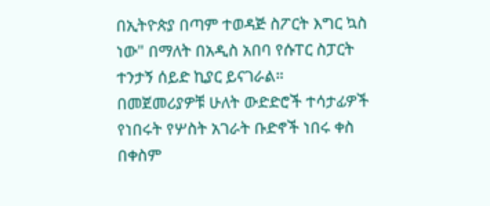በኢትዮጵያ በጣም ተወዳጅ ስፖርት እግር ኳስ ነው" በማለት በአዲስ አበባ የሱፐር ስፓርት ተንታኝ ሰይድ ኪያር ይናገራል።
በመጀመሪያዎቹ ሁለት ውድድሮች ተሳታፊዎች የነበሩት የሦስት አገራት ቡድኖች ነበሩ ቀስ በቀስም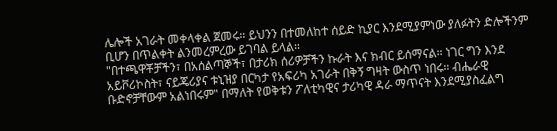ሌሎች አገራት መቀላቀል ጀመሩ። ይህንን በተመለከተ ሰይድ ኪያር እንደሚያምነው ያለፉትን ድሎችንም ቢሆን በጥልቀት ልንመረምረው ይገባል ይላል።
"በተጫዋቾቻችን፣ በአሰልጣኞች፣ በታሪክ ሰሪዎቻችን ኩራት እና ክብር ይሰማናል። ነገር ግን እንደ አይቮሪኮስት፣ ናይጄሪያና ቱኒዝያ በርካታ የአፍሪካ አገራት በቅኝ ግዛት ውስጥ ነበሩ። ብሔራዊ ቡድኖቻቸውም አልነበሩም" በማለት የወቅቱን ፖለቲካዊና ታሪካዊ ዳራ ማጥናት እንደሚያስፈልግ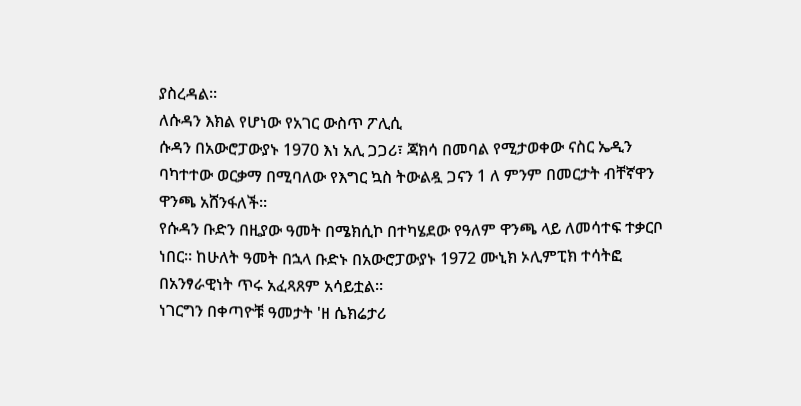ያስረዳል።
ለሱዳን እክል የሆነው የአገር ውስጥ ፖሊሲ
ሱዳን በአውሮፓውያኑ 1970 እነ አሊ ጋጋሪ፣ ጃክሳ በመባል የሚታወቀው ናስር ኤዲን ባካተተው ወርቃማ በሚባለው የእግር ኳስ ትውልዷ ጋናን 1 ለ ምንም በመርታት ብቸኛዋን ዋንጫ አሸንፋለች።
የሱዳን ቡድን በዚያው ዓመት በሜክሲኮ በተካሄደው የዓለም ዋንጫ ላይ ለመሳተፍ ተቃርቦ ነበር። ከሁለት ዓመት በኋላ ቡድኑ በአውሮፓውያኑ 1972 ሙኒክ ኦሊምፒክ ተሳትፎ በአንፃራዊነት ጥሩ አፈጻጸም አሳይቷል።
ነገርግን በቀጣዮቹ ዓመታት 'ዘ ሴክሬታሪ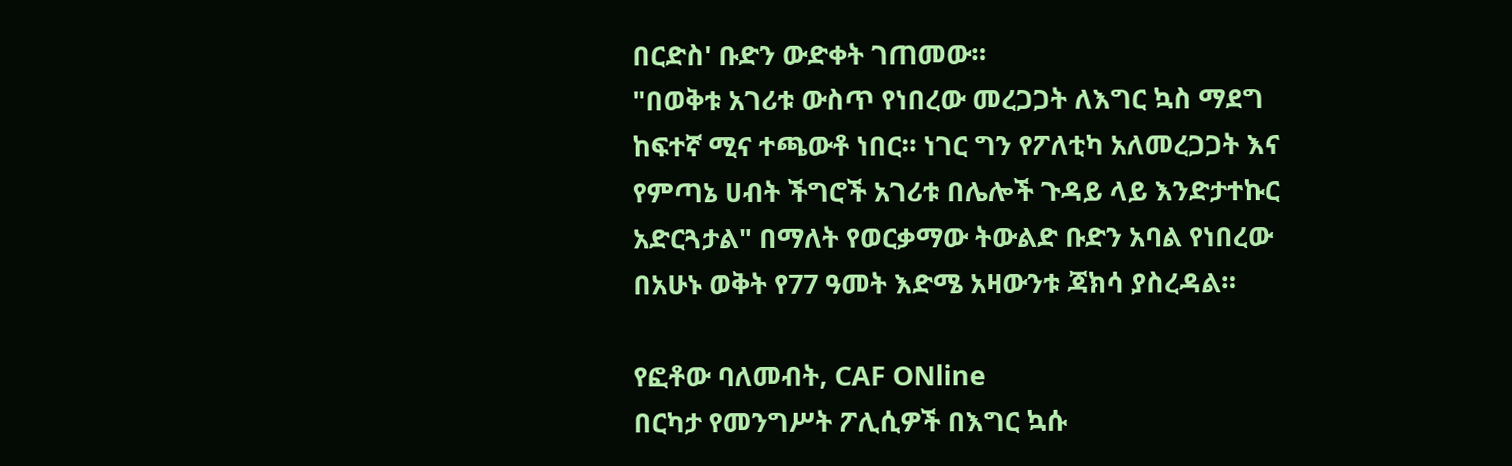በርድስ' ቡድን ውድቀት ገጠመው።
"በወቅቱ አገሪቱ ውስጥ የነበረው መረጋጋት ለእግር ኳስ ማደግ ከፍተኛ ሚና ተጫውቶ ነበር። ነገር ግን የፖለቲካ አለመረጋጋት እና የምጣኔ ሀብት ችግሮች አገሪቱ በሌሎች ጉዳይ ላይ እንድታተኩር አድርጓታል" በማለት የወርቃማው ትውልድ ቡድን አባል የነበረው በአሁኑ ወቅት የ77 ዓመት እድሜ አዛውንቱ ጃክሳ ያስረዳል።

የፎቶው ባለመብት, CAF ONline
በርካታ የመንግሥት ፖሊሲዎች በእግር ኳሱ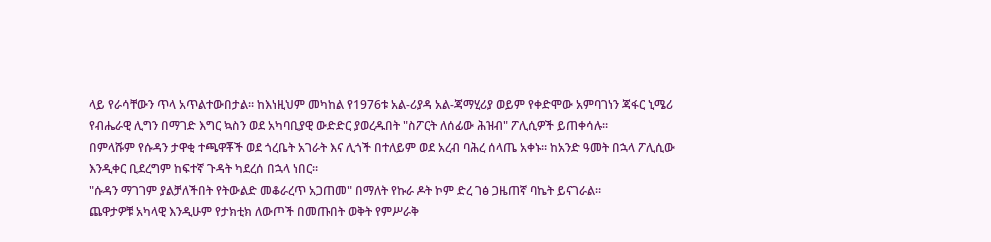ላይ የራሳቸውን ጥላ አጥልተውበታል። ከእነዚህም መካከል የ1976ቱ አል-ሪያዳ አል-ጃማሂሪያ ወይም የቀድሞው አምባገነን ጃፋር ኒሜሪ የብሔራዊ ሊግን በማገድ እግር ኳስን ወደ አካባቢያዊ ውድድር ያወረዱበት "ስፖርት ለሰፊው ሕዝብ" ፖሊሲዎች ይጠቀሳሉ።
በምላሹም የሱዳን ታዋቂ ተጫዋቾች ወደ ጎረቤት አገራት እና ሊጎች በተለይም ወደ አረብ ባሕረ ሰላጤ አቀኑ። ከአንድ ዓመት በኋላ ፖሊሲው እንዲቀር ቢደረግም ከፍተኛ ጉዳት ካደረሰ በኋላ ነበር።
"ሱዳን ማገገም ያልቻለችበት የትውልድ መቆራረጥ አጋጠመ" በማለት የኩራ ዶት ኮም ድረ ገፅ ጋዜጠኛ ባኬት ይናገራል።
ጨዋታዎቹ አካላዊ እንዲሁም የታክቲክ ለውጦች በመጡበት ወቅት የምሥራቅ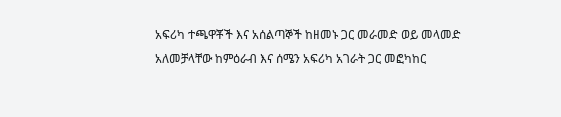አፍሪካ ተጫዋቾች እና አሰልጣኞች ከዘመኑ ጋር መራመድ ወይ መላመድ አለመቻላቸው ከምዕራብ እና ሰሜን አፍሪካ አገራት ጋር መፎካከር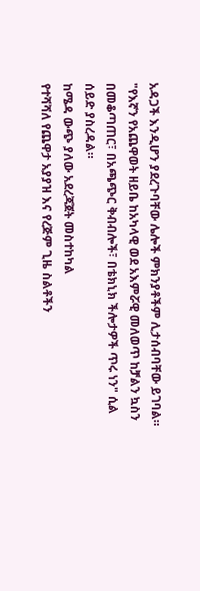አዳጋች እንዲሆን ያደረጉባቸው ሌሎች ምክንያቶችም ሊታሰብባቸው ይገባል።
"የእኛን የአጨዋወት ዘይቤ ከአካላዊ ወደ አእምሯዊ መለወጥ ከቻልን ኳስን በመቆጣጠር፣ በአጫጭር ቅብብሎች፣ በቴክኒክ ችሎታዎች ጥሩ ነን" ሲል ሰይድ ያስረዳል።
ከሜዳ ውጭ ያለው አደረጃጀት መስተከካል
የተሻሻለ የጨዋታ አያያዝ እና የረጅም ጊዜ ስልቶችን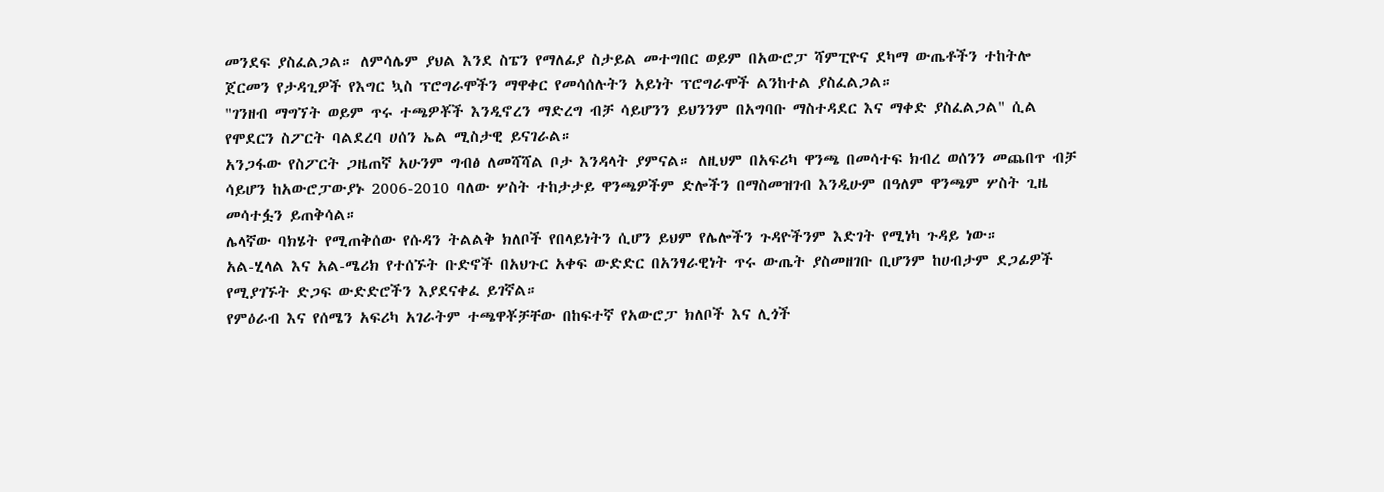መንደፍ ያስፈልጋል። ለምሳሌም ያህል እንደ ስፔን የማለፊያ ስታይል መተግበር ወይም በአውሮፓ ሻምፒዮና ደካማ ውጤቶችን ተከትሎ ጀርመን የታዳጊዎች የእግር ኳስ ፕሮግራሞችን ማዋቀር የመሳሰሉትን አይነት ፕሮግራሞች ልንከተል ያስፈልጋል።
"ገንዘብ ማግኘት ወይም ጥሩ ተጫዎቾች እንዲኖረን ማድረግ ብቻ ሳይሆንን ይህንንም በአግባቡ ማስተዳደር እና ማቀድ ያስፈልጋል" ሲል የሞደርን ስፖርት ባልደረባ ሀሰን ኤል ሚስታዊ ይናገራል።
አንጋፋው የስፖርት ጋዜጠኛ አሁንም ግብፅ ለመሻሻል ቦታ እንዳላት ያምናል። ለዚህም በአፍሪካ ዋንጫ በመሳተፍ ክብረ ወሰንን መጨበጥ ብቻ ሳይሆን ከአውሮፓውያኑ 2006-2010 ባለው ሦስት ተከታታይ ዋንጫዎችም ድሎችን በማስመዝገብ እንዲሁም በዓለም ዋንጫም ሦስት ጊዜ መሳተፏን ይጠቅሳል።
ሌላኛው ባክሄት የሚጠቅሰው የሱዳን ትልልቅ ክለቦች የበላይነትን ሲሆን ይህም የሌሎችን ጉዳዮችንም እድገት የሚነካ ጉዳይ ነው።
አል-ሂላል እና አል-ሜሪክ የተሰኙት ቡድኖች በአህጉር አቀፍ ውድድር በአንፃራዊነት ጥሩ ውጤት ያስመዘገቡ ቢሆንም ከሀብታም ደጋፊዎች የሚያገኙት ድጋፍ ውድድሮችን እያደናቀፈ ይገኛል።
የምዕራብ እና የሰሜን አፍሪካ አገራትም ተጫዋቾቻቸው በከፍተኛ የአውሮፓ ክለቦች እና ሊጎች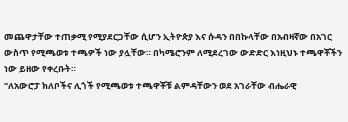መጨዋታቸው ተጠቃሚ የሚያደርጋቸው ሲሆን ኢትዮጵያ እና ሱዳን በበኩላቸው በአብዛኛው በአገር ውስጥ የሚጫወቱ ተጫዎች ነው ያሏቸው። በካሜሮንም ለሚደረገው ውድድር እነዚህኑ ተጫዋቾችን ነው ይዘው የቀረቡት።
"ለአውሮፓ ክለቦችና ሊጎች የሚጫወቱ ተጫዋቾቹ ልምዳቸውን ወደ አገራቸው ብሔራዊ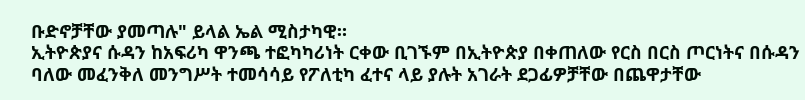ቡድኖቻቸው ያመጣሉ" ይላል ኤል ሚስታካዊ።
ኢትዮጵያና ሱዳን ከአፍሪካ ዋንጫ ተፎካካሪነት ርቀው ቢገኙም በኢትዮጵያ በቀጠለው የርስ በርስ ጦርነትና በሱዳን ባለው መፈንቅለ መንግሥት ተመሳሳይ የፖለቲካ ፈተና ላይ ያሉት አገራት ደጋፊዎቻቸው በጨዋታቸው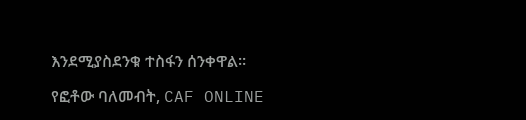እንደሚያስደንቁ ተስፋን ሰንቀዋል።

የፎቶው ባለመብት, CAF ONLINE